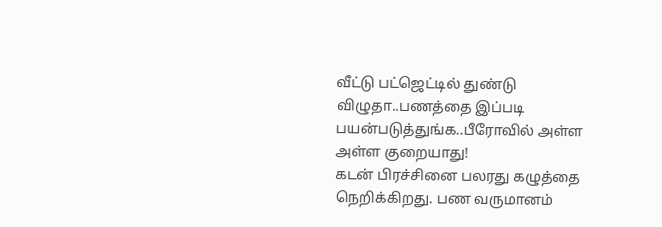வீட்டு பட்ஜெட்டில் துண்டு விழுதா..பணத்தை இப்படி பயன்படுத்துங்க..பீரோவில் அள்ள அள்ள குறையாது!
கடன் பிரச்சினை பலரது கழுத்தை நெறிக்கிறது. பண வருமானம்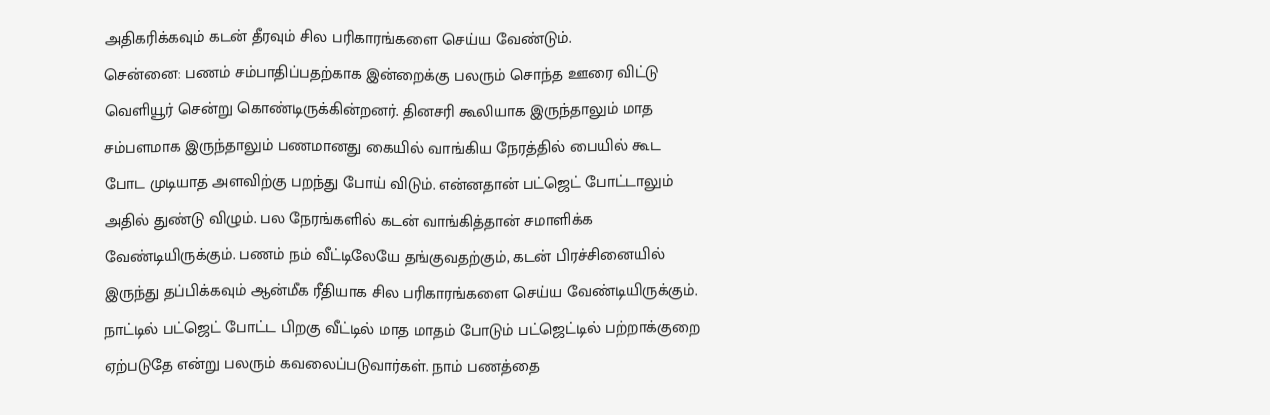அதிகரிக்கவும் கடன் தீரவும் சில பரிகாரங்களை செய்ய வேண்டும்.
சென்னை: பணம் சம்பாதிப்பதற்காக இன்றைக்கு பலரும் சொந்த ஊரை விட்டு வெளியூர் சென்று கொண்டிருக்கின்றனர். தினசரி கூலியாக இருந்தாலும் மாத சம்பளமாக இருந்தாலும் பணமானது கையில் வாங்கிய நேரத்தில் பையில் கூட போட முடியாத அளவிற்கு பறந்து போய் விடும். என்னதான் பட்ஜெட் போட்டாலும் அதில் துண்டு விழும். பல நேரங்களில் கடன் வாங்கித்தான் சமாளிக்க வேண்டியிருக்கும். பணம் நம் வீட்டிலேயே தங்குவதற்கும், கடன் பிரச்சினையில் இருந்து தப்பிக்கவும் ஆன்மீக ரீதியாக சில பரிகாரங்களை செய்ய வேண்டியிருக்கும்.
நாட்டில் பட்ஜெட் போட்ட பிறகு வீட்டில் மாத மாதம் போடும் பட்ஜெட்டில் பற்றாக்குறை ஏற்படுதே என்று பலரும் கவலைப்படுவார்கள். நாம் பணத்தை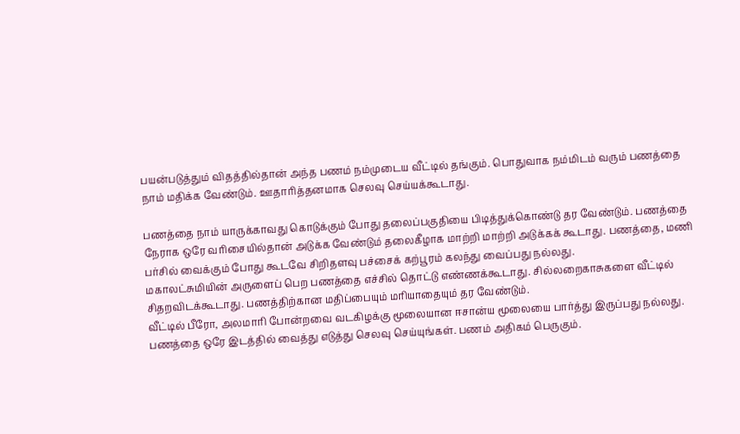பயன்படுத்தும் விதத்தில்தான் அந்த பணம் நம்முடைய வீட்டில் தங்கும். பொதுவாக நம்மிடம் வரும் பணத்தை நாம் மதிக்க வேண்டும். ஊதாரித்தனமாக செலவு செய்யக்கூடாது.

பணத்தை நாம் யாருக்காவது கொடுக்கும் போது தலைப்பகுதியை பிடித்துக்கொண்டு தர வேண்டும். பணத்தை நேராக ஒரே வரிசையில்தான் அடுக்க வேண்டும் தலைகீழாக மாற்றி மாற்றி அடுக்கக் கூடாது. பணத்தை, மணி பர்சில் வைக்கும் போது கூடவே சிறிதளவு பச்சைக் கற்பூரம் கலந்து வைப்பது நல்லது.
மகாலட்சுமியின் அருளைப் பெற பணத்தை எச்சில் தொட்டு எண்ணக்கூடாது. சில்லறைகாசுகளை வீட்டில் சிதறவிடக்கூடாது. பணத்திற்கான மதிப்பையும் மரியாதையும் தர வேண்டும்.
வீட்டில் பீரோ, அலமாரி போன்றவை வடகிழக்கு மூலையான ஈசான்ய மூலையை பார்த்து இருப்பது நல்லது. பணத்தை ஒரே இடத்தில் வைத்து எடுத்து செலவு செய்யுங்கள். பணம் அதிகம் பெருகும்.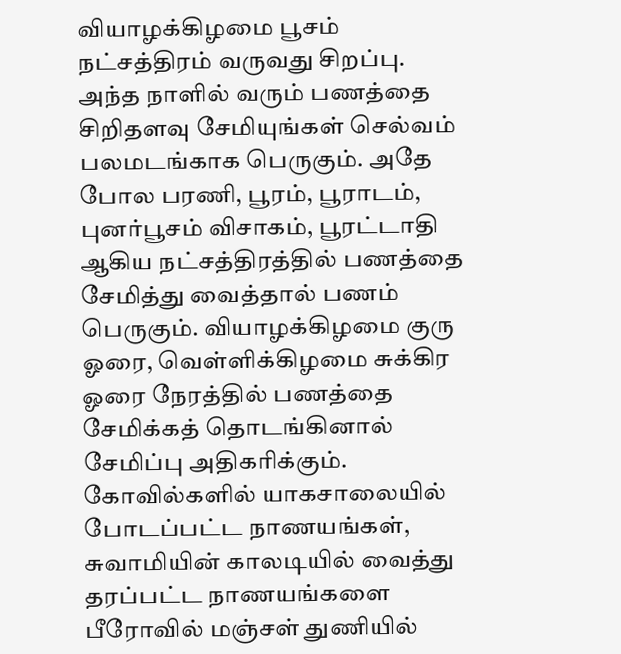வியாழக்கிழமை பூசம் நட்சத்திரம் வருவது சிறப்பு. அந்த நாளில் வரும் பணத்தை சிறிதளவு சேமியுங்கள் செல்வம் பலமடங்காக பெருகும். அதே போல பரணி, பூரம், பூராடம், புனர்பூசம் விசாகம், பூரட்டாதி ஆகிய நட்சத்திரத்தில் பணத்தை சேமித்து வைத்தால் பணம் பெருகும். வியாழக்கிழமை குரு ஓரை, வெள்ளிக்கிழமை சுக்கிர ஓரை நேரத்தில் பணத்தை சேமிக்கத் தொடங்கினால் சேமிப்பு அதிகரிக்கும்.
கோவில்களில் யாகசாலையில் போடப்பட்ட நாணயங்கள், சுவாமியின் காலடியில் வைத்து தரப்பட்ட நாணயங்களை பீரோவில் மஞ்சள் துணியில்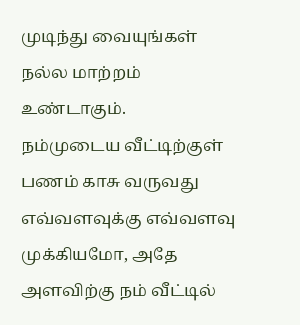முடிந்து வையுங்கள் நல்ல மாற்றம் உண்டாகும்.
நம்முடைய வீட்டிற்குள் பணம் காசு வருவது எவ்வளவுக்கு எவ்வளவு முக்கியமோ, அதே அளவிற்கு நம் வீட்டில்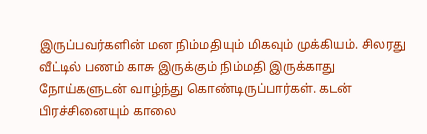இருப்பவர்களின் மன நிம்மதியும் மிகவும் முக்கியம். சிலரது வீட்டில் பணம் காசு இருக்கும் நிம்மதி இருக்காது நோய்களுடன் வாழ்ந்து கொண்டிருப்பார்கள். கடன் பிரச்சினையும் காலை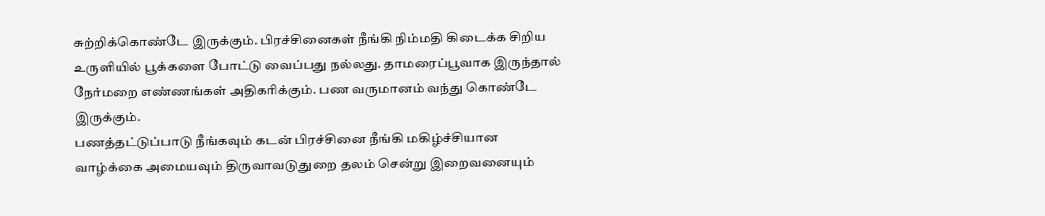சுற்றிக்கொண்டே இருக்கும். பிரச்சினைகள் நீங்கி நிம்மதி கிடைக்க சிறிய உருளியில் பூக்களை போட்டு வைப்பது நல்லது. தாமரைப்பூவாக இருந்தால் நேர்மறை எண்ணங்கள் அதிகரிக்கும். பண வருமானம் வந்து கொண்டே இருக்கும்.
பணத்தட்டுப்பாடு நீங்கவும் கடன் பிரச்சினை நீங்கி மகிழ்ச்சியான வாழ்க்கை அமையவும் திருவாவடுதுறை தலம் சென்று இறைவனையும்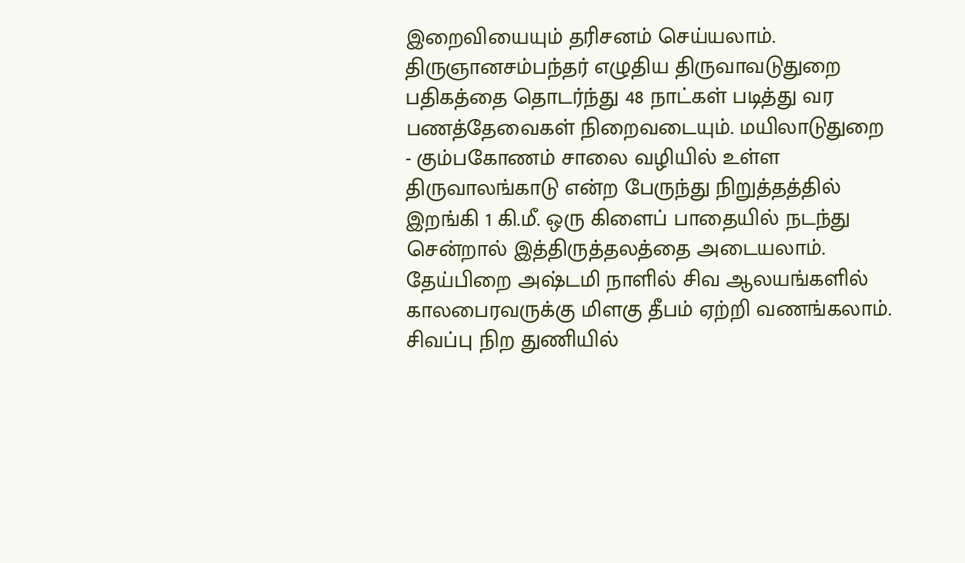இறைவியையும் தரிசனம் செய்யலாம். திருஞானசம்பந்தர் எழுதிய திருவாவடுதுறை பதிகத்தை தொடர்ந்து 48 நாட்கள் படித்து வர பணத்தேவைகள் நிறைவடையும். மயிலாடுதுறை - கும்பகோணம் சாலை வழியில் உள்ள திருவாலங்காடு என்ற பேருந்து நிறுத்தத்தில் இறங்கி 1 கி.மீ. ஒரு கிளைப் பாதையில் நடந்து சென்றால் இத்திருத்தலத்தை அடையலாம்.
தேய்பிறை அஷ்டமி நாளில் சிவ ஆலயங்களில் காலபைரவருக்கு மிளகு தீபம் ஏற்றி வணங்கலாம். சிவப்பு நிற துணியில்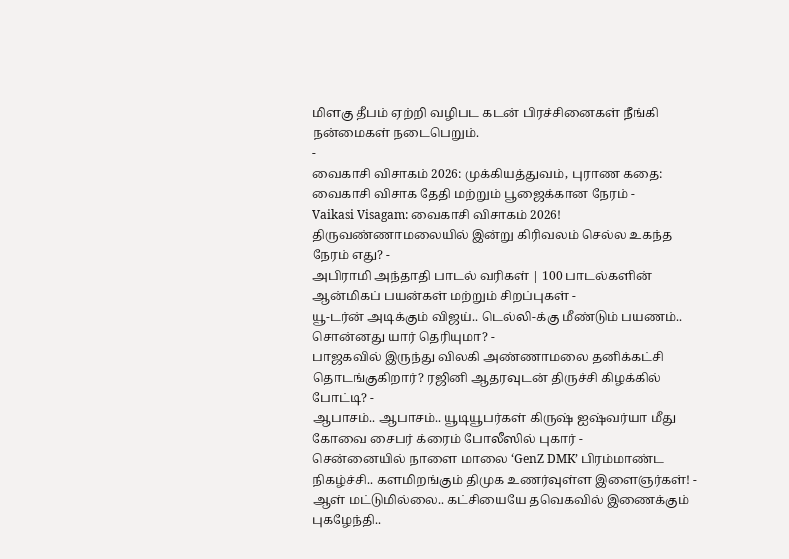மிளகு தீபம் ஏற்றி வழிபட கடன் பிரச்சினைகள் நீங்கி நன்மைகள் நடைபெறும்.
-
வைகாசி விசாகம் 2026: முக்கியத்துவம், புராண கதை: வைகாசி விசாக தேதி மற்றும் பூஜைக்கான நேரம் -
Vaikasi Visagam: வைகாசி விசாகம் 2026! திருவண்ணாமலையில் இன்று கிரிவலம் செல்ல உகந்த நேரம் எது? -
அபிராமி அந்தாதி பாடல் வரிகள் | 100 பாடல்களின் ஆன்மிகப் பயன்கள் மற்றும் சிறப்புகள் -
யூ-டர்ன் அடிக்கும் விஜய்.. டெல்லி-க்கு மீண்டும் பயணம்.. சொன்னது யார் தெரியுமா? -
பாஜகவில் இருந்து விலகி அண்ணாமலை தனிக்கட்சி தொடங்குகிறார்? ரஜினி ஆதரவுடன் திருச்சி கிழக்கில் போட்டி? -
ஆபாசம்.. ஆபாசம்.. யூடியூபர்கள் கிருஷ் ஐஷ்வர்யா மீது கோவை சைபர் க்ரைம் போலீஸில் புகார் -
சென்னையில் நாளை மாலை ‘GenZ DMK’ பிரம்மாண்ட நிகழ்ச்சி.. களமிறங்கும் திமுக உணர்வுள்ள இளைஞர்கள்! -
ஆள் மட்டுமில்லை.. கட்சியையே தவெகவில் இணைக்கும் புகழேந்தி..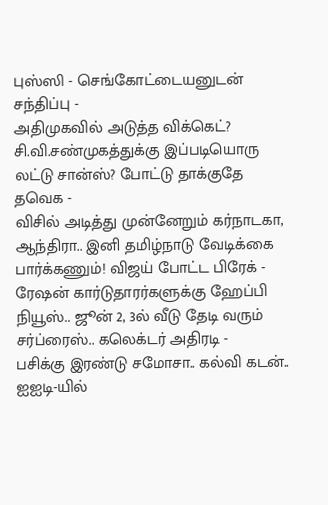புஸ்ஸி - செங்கோட்டையனுடன் சந்திப்பு -
அதிமுகவில் அடுத்த விக்கெட்? சி.வி.சண்முகத்துக்கு இப்படியொரு லட்டு சான்ஸ்? போட்டு தாக்குதே தவெக -
விசில் அடித்து முன்னேறும் கர்நாடகா, ஆந்திரா.. இனி தமிழ்நாடு வேடிக்கை பார்க்கணும்! விஜய் போட்ட பிரேக் -
ரேஷன் கார்டுதாரர்களுக்கு ஹேப்பி நியூஸ்.. ஜூன் 2, 3ல் வீடு தேடி வரும் சர்ப்ரைஸ்.. கலெக்டர் அதிரடி -
பசிக்கு இரண்டு சமோசா.. கல்வி கடன்.. ஐஐடி-யில்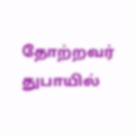தோற்றவர் துபாயில்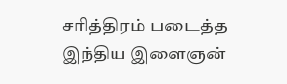சரித்திரம் படைத்த இந்திய இளைஞன்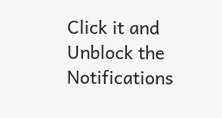Click it and Unblock the Notifications